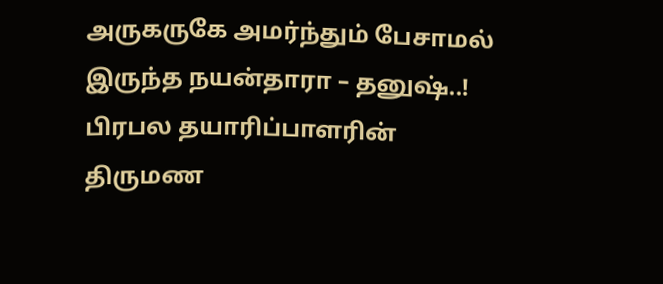அருகருகே அமர்ந்தும் பேசாமல் இருந்த நயன்தாரா – தனுஷ்..!
பிரபல தயாரிப்பாளரின் திருமண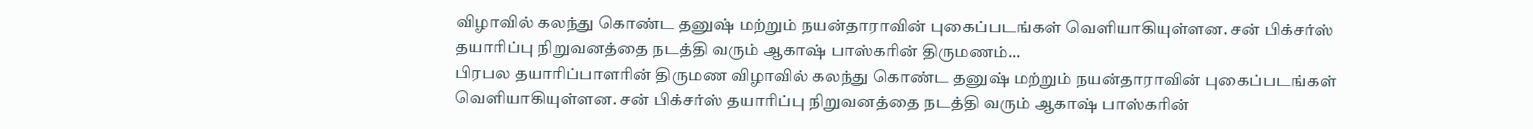விழாவில் கலந்து கொண்ட தனுஷ் மற்றும் நயன்தாராவின் புகைப்படங்கள் வெளியாகியுள்ளன. சன் பிக்சர்ஸ் தயாரிப்பு நிறுவனத்தை நடத்தி வரும் ஆகாஷ் பாஸ்கரின் திருமணம்...
பிரபல தயாரிப்பாளரின் திருமண விழாவில் கலந்து கொண்ட தனுஷ் மற்றும் நயன்தாராவின் புகைப்படங்கள் வெளியாகியுள்ளன. சன் பிக்சர்ஸ் தயாரிப்பு நிறுவனத்தை நடத்தி வரும் ஆகாஷ் பாஸ்கரின்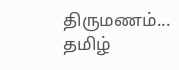திருமணம்...
தமிழ்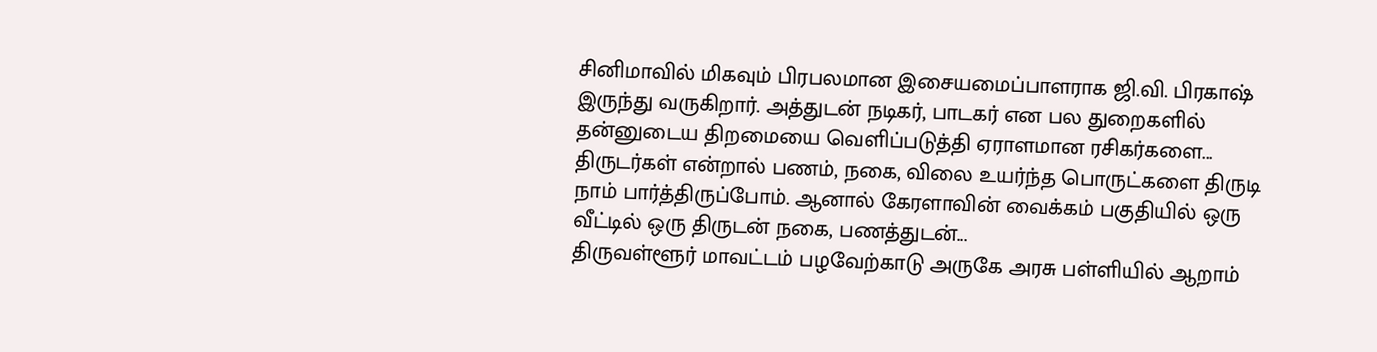சினிமாவில் மிகவும் பிரபலமான இசையமைப்பாளராக ஜி.வி. பிரகாஷ் இருந்து வருகிறார். அத்துடன் நடிகர், பாடகர் என பல துறைகளில் தன்னுடைய திறமையை வெளிப்படுத்தி ஏராளமான ரசிகர்களை...
திருடர்கள் என்றால் பணம், நகை, விலை உயர்ந்த பொருட்களை திருடி நாம் பார்த்திருப்போம். ஆனால் கேரளாவின் வைக்கம் பகுதியில் ஒரு வீட்டில் ஒரு திருடன் நகை, பணத்துடன்...
திருவள்ளூர் மாவட்டம் பழவேற்காடு அருகே அரசு பள்ளியில் ஆறாம்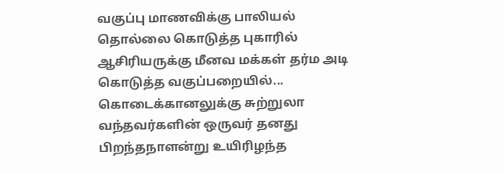வகுப்பு மாணவிக்கு பாலியல் தொல்லை கொடுத்த புகாரில் ஆசிரியருக்கு மீனவ மக்கள் தர்ம அடி கொடுத்த வகுப்பறையில்...
கொடைக்கானலுக்கு சுற்றுலா வந்தவர்களின் ஒருவர் தனது பிறந்தநாளன்று உயிரிழந்த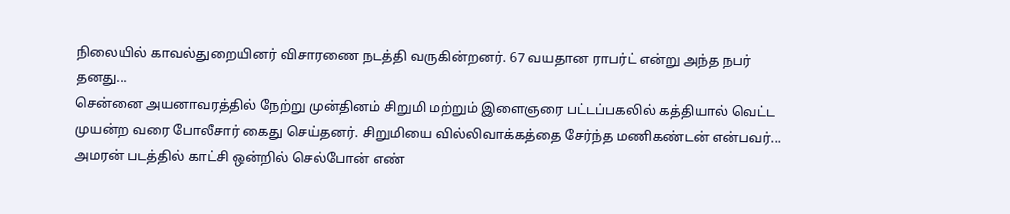நிலையில் காவல்துறையினர் விசாரணை நடத்தி வருகின்றனர். 67 வயதான ராபர்ட் என்று அந்த நபர் தனது...
சென்னை அயனாவரத்தில் நேற்று முன்தினம் சிறுமி மற்றும் இளைஞரை பட்டப்பகலில் கத்தியால் வெட்ட முயன்ற வரை போலீசார் கைது செய்தனர். சிறுமியை வில்லிவாக்கத்தை சேர்ந்த மணிகண்டன் என்பவர்...
அமரன் படத்தில் காட்சி ஒன்றில் செல்போன் எண்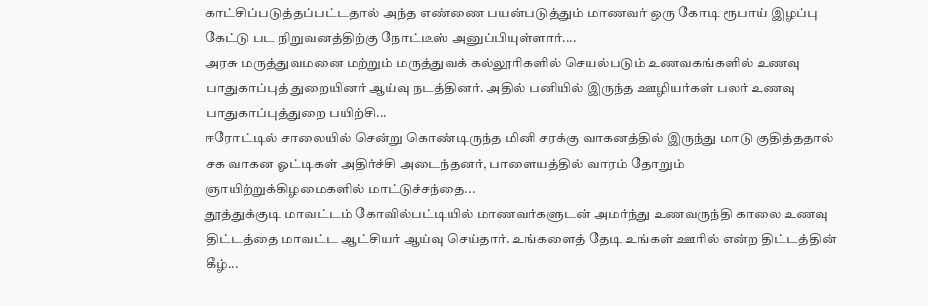காட்சிப்படுத்தப்பட்டதால் அந்த எண்ணை பயன்படுத்தும் மாணவர் ஒரு கோடி ரூபாய் இழப்பு கேட்டு பட நிறுவனத்திற்கு நோட்டீஸ் அனுப்பியுள்ளார்....
அரசு மருத்துவமனை மற்றும் மருத்துவக் கல்லூரிகளில் செயல்படும் உணவகங்களில் உணவு பாதுகாப்புத் துறையினர் ஆய்வு நடத்தினர். அதில் பனியில் இருந்த ஊழியர்கள் பலர் உணவு பாதுகாப்புத்துறை பயிற்சி...
ஈரோட்டில் சாலையில் சென்று கொண்டிருந்த மினி சரக்கு வாகனத்தில் இருந்து மாடு குதித்ததால் சக வாகன ஓட்டிகள் அதிர்ச்சி அடைந்தனர், பாளையத்தில் வாரம் தோறும் ஞாயிற்றுக்கிழமைகளில் மாட்டுச்சந்தை...
தூத்துக்குடி மாவட்டம் கோவில்பட்டியில் மாணவர்களுடன் அமர்ந்து உணவருந்தி காலை உணவு திட்டத்தை மாவட்ட ஆட்சியர் ஆய்வு செய்தார். உங்களைத் தேடி உங்கள் ஊரில் என்ற திட்டத்தின் கீழ்...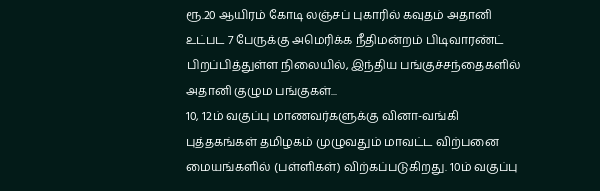ரூ.20 ஆயிரம் கோடி லஞ்சப் புகாரில் கவுதம் அதானி உட்பட 7 பேருக்கு அமெரிக்க நீதிமன்றம் பிடிவாரண்ட் பிறப்பித்துள்ள நிலையில், இந்திய பங்குச்சந்தைகளில் அதானி குழும பங்குகள்...
10, 12ம் வகுப்பு மாணவர்களுக்கு வினா-வங்கி புத்தகங்கள் தமிழகம் முழுவதும் மாவட்ட விற்பனை மையங்களில் (பள்ளிகள்) விற்கப்படுகிறது. 10ம் வகுப்பு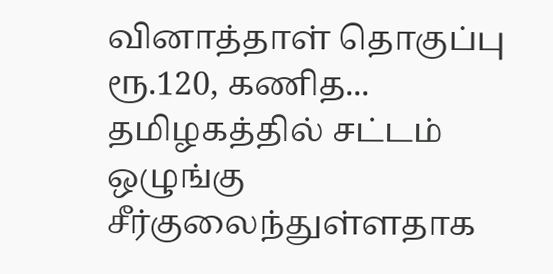வினாத்தாள் தொகுப்பு ரூ.120, கணித...
தமிழகத்தில் சட்டம் ஒழுங்கு சீர்குலைந்துள்ளதாக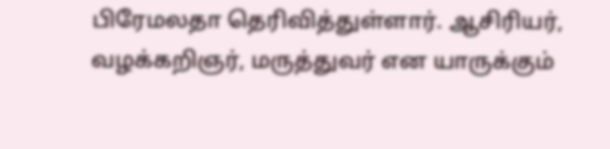பிரேமலதா தெரிவித்துள்ளார். ஆசிரியர், வழக்கறிஞர், மருத்துவர் என யாருக்கும்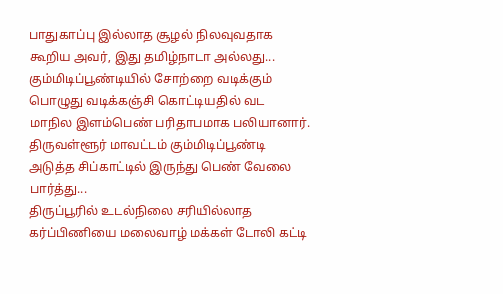பாதுகாப்பு இல்லாத சூழல் நிலவுவதாக கூறிய அவர், இது தமிழ்நாடா அல்லது...
கும்மிடிப்பூண்டியில் சோற்றை வடிக்கும் பொழுது வடிக்கஞ்சி கொட்டியதில் வட மாநில இளம்பெண் பரிதாபமாக பலியானார். திருவள்ளூர் மாவட்டம் கும்மிடிப்பூண்டி அடுத்த சிப்காட்டில் இருந்து பெண் வேலை பார்த்து...
திருப்பூரில் உடல்நிலை சரியில்லாத கர்ப்பிணியை மலைவாழ் மக்கள் டோலி கட்டி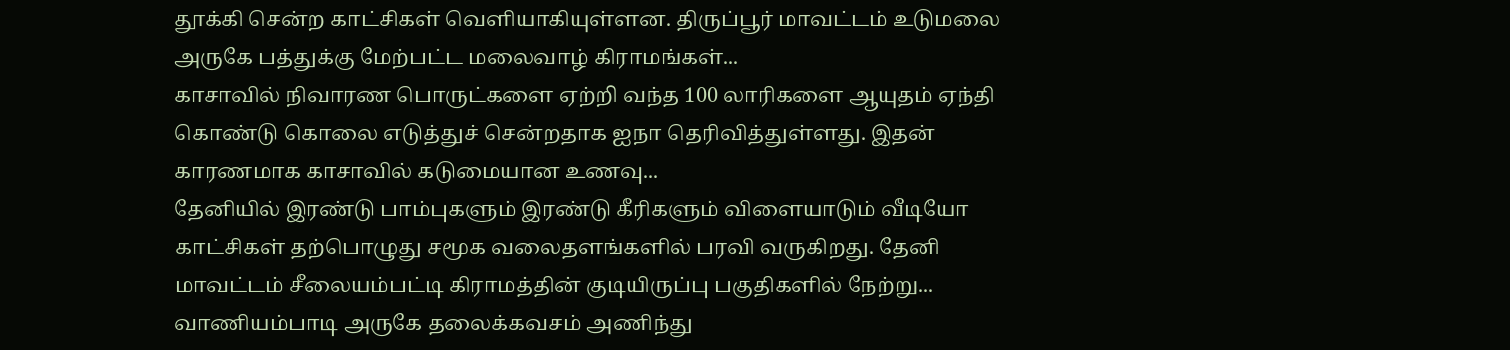தூக்கி சென்ற காட்சிகள் வெளியாகியுள்ளன. திருப்பூர் மாவட்டம் உடுமலை அருகே பத்துக்கு மேற்பட்ட மலைவாழ் கிராமங்கள்...
காசாவில் நிவாரண பொருட்களை ஏற்றி வந்த 100 லாரிகளை ஆயுதம் ஏந்தி கொண்டு கொலை எடுத்துச் சென்றதாக ஐநா தெரிவித்துள்ளது. இதன் காரணமாக காசாவில் கடுமையான உணவு...
தேனியில் இரண்டு பாம்புகளும் இரண்டு கீரிகளும் விளையாடும் வீடியோ காட்சிகள் தற்பொழுது சமூக வலைதளங்களில் பரவி வருகிறது. தேனி மாவட்டம் சீலையம்பட்டி கிராமத்தின் குடியிருப்பு பகுதிகளில் நேற்று...
வாணியம்பாடி அருகே தலைக்கவசம் அணிந்து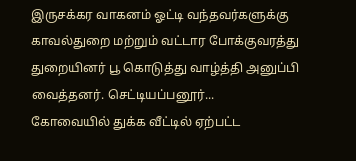இருசக்கர வாகனம் ஓட்டி வந்தவர்களுக்கு காவல்துறை மற்றும் வட்டார போக்குவரத்து துறையினர் பூ கொடுத்து வாழ்த்தி அனுப்பி வைத்தனர். செட்டியப்பனூர்...
கோவையில் துக்க வீட்டில் ஏற்பட்ட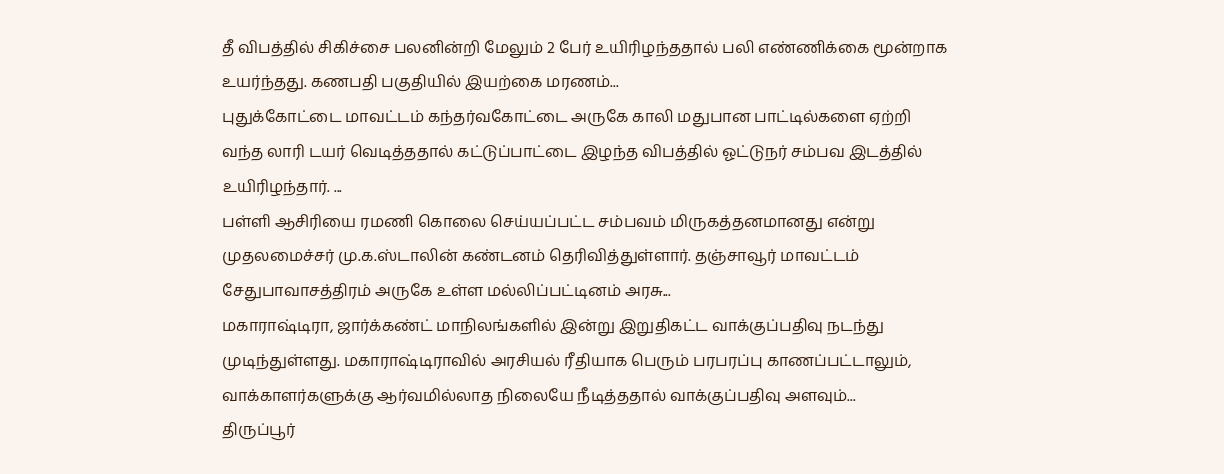தீ விபத்தில் சிகிச்சை பலனின்றி மேலும் 2 பேர் உயிரிழந்ததால் பலி எண்ணிக்கை மூன்றாக உயர்ந்தது. கணபதி பகுதியில் இயற்கை மரணம்...
புதுக்கோட்டை மாவட்டம் கந்தர்வகோட்டை அருகே காலி மதுபான பாட்டில்களை ஏற்றி வந்த லாரி டயர் வெடித்ததால் கட்டுப்பாட்டை இழந்த விபத்தில் ஓட்டுநர் சம்பவ இடத்தில் உயிரிழந்தார். ...
பள்ளி ஆசிரியை ரமணி கொலை செய்யப்பட்ட சம்பவம் மிருகத்தனமானது என்று முதலமைச்சர் மு.க.ஸ்டாலின் கண்டனம் தெரிவித்துள்ளார். தஞ்சாவூர் மாவட்டம் சேதுபாவாசத்திரம் அருகே உள்ள மல்லிப்பட்டினம் அரசு...
மகாராஷ்டிரா, ஜார்க்கண்ட் மாநிலங்களில் இன்று இறுதிகட்ட வாக்குப்பதிவு நடந்து முடிந்துள்ளது. மகாராஷ்டிராவில் அரசியல் ரீதியாக பெரும் பரபரப்பு காணப்பட்டாலும், வாக்காளர்களுக்கு ஆர்வமில்லாத நிலையே நீடித்ததால் வாக்குப்பதிவு அளவும்...
திருப்பூர்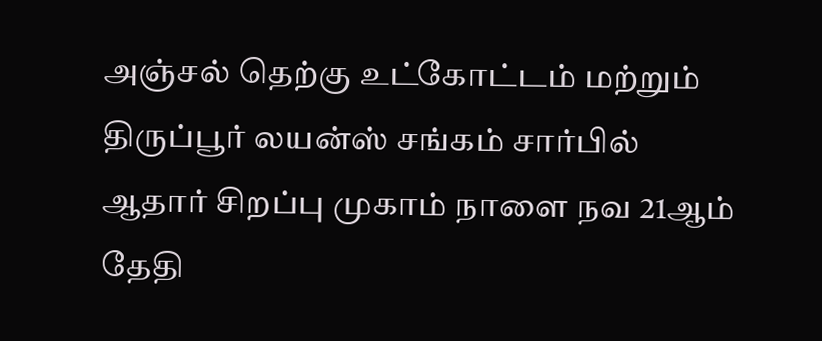அஞ்சல் தெற்கு உட்கோட்டம் மற்றும் திருப்பூர் லயன்ஸ் சங்கம் சார்பில் ஆதார் சிறப்பு முகாம் நாளை நவ 21ஆம் தேதி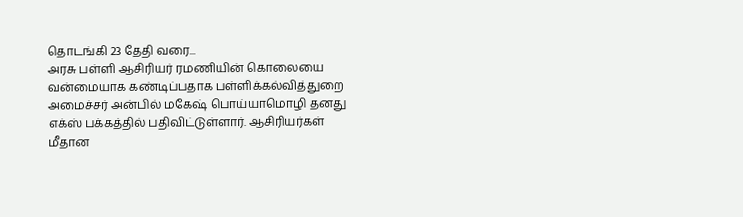தொடங்கி 23 தேதி வரை...
அரசு பள்ளி ஆசிரியர் ரமணியின் கொலையை வன்மையாக கண்டிப்பதாக பள்ளிக்கல்வித்துறை அமைச்சர் அன்பில் மகேஷ் பொய்யாமொழி தனது எக்ஸ் பக்கத்தில் பதிவிட்டுள்ளார். ஆசிரியர்கள் மீதான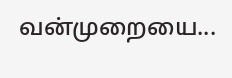வன்முறையை...